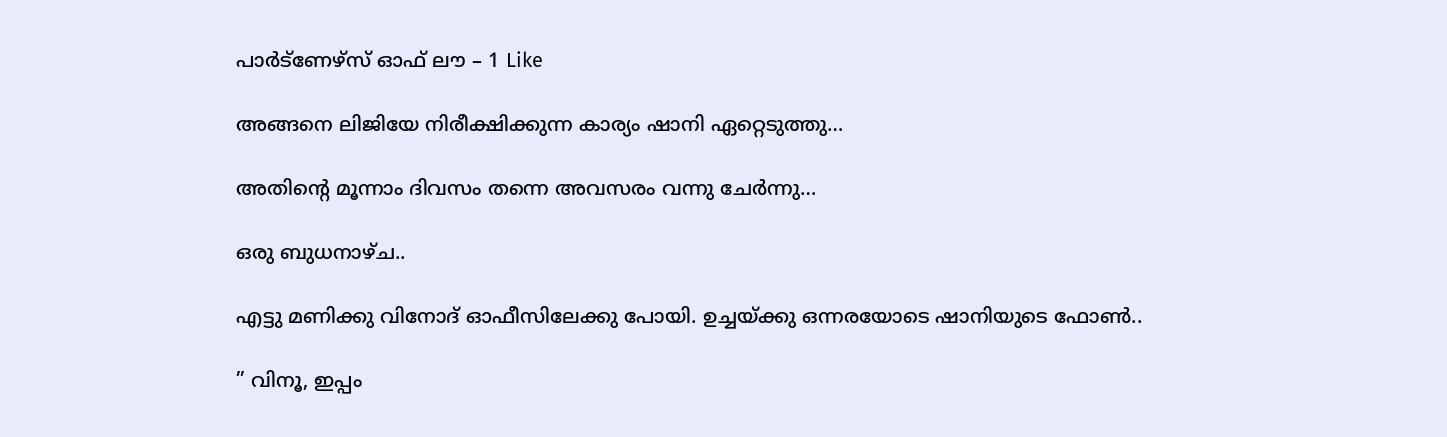പാർട്ണേഴ്സ് ഓഫ് ലൗ – 1 Like

അങ്ങനെ ലിജിയേ നിരീക്ഷിക്കുന്ന കാര്യം ഷാനി ഏറ്റെടുത്തു…

അതിന്റെ മൂന്നാം ദിവസം തന്നെ അവസരം വന്നു ചേർന്നു…

ഒരു ബുധനാഴ്ച..

എട്ടു മണിക്കു വിനോദ് ഓഫീസിലേക്കു പോയി. ഉച്ചയ്ക്കു ഒന്നരയോടെ ഷാനിയുടെ ഫോൺ..

” വിനൂ, ഇപ്പം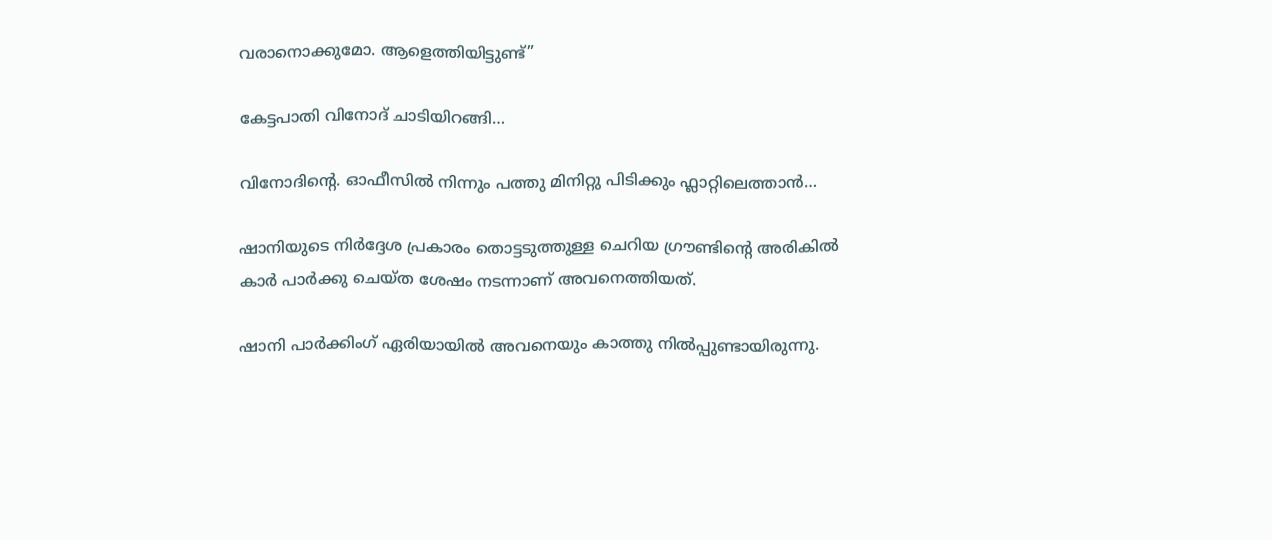വരാനൊക്കുമോ. ആളെത്തിയിട്ടുണ്ട്”

കേട്ടപാതി വിനോദ് ചാടിയിറങ്ങി…

വിനോദിന്റെ. ഓഫീസിൽ നിന്നും പത്തു മിനിറ്റു പിടിക്കും ഫ്ലാറ്റിലെത്താൻ…

ഷാനിയുടെ നിർദ്ദേശ പ്രകാരം തൊട്ടടുത്തുള്ള ചെറിയ ഗ്രൗണ്ടിന്റെ അരികിൽ കാർ പാർക്കു ചെയ്ത ശേഷം നടന്നാണ് അവനെത്തിയത്.

ഷാനി പാർക്കിംഗ് ഏരിയായിൽ അവനെയും കാത്തു നിൽപ്പുണ്ടായിരുന്നു.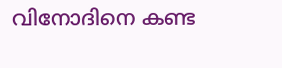വിനോദിനെ കണ്ട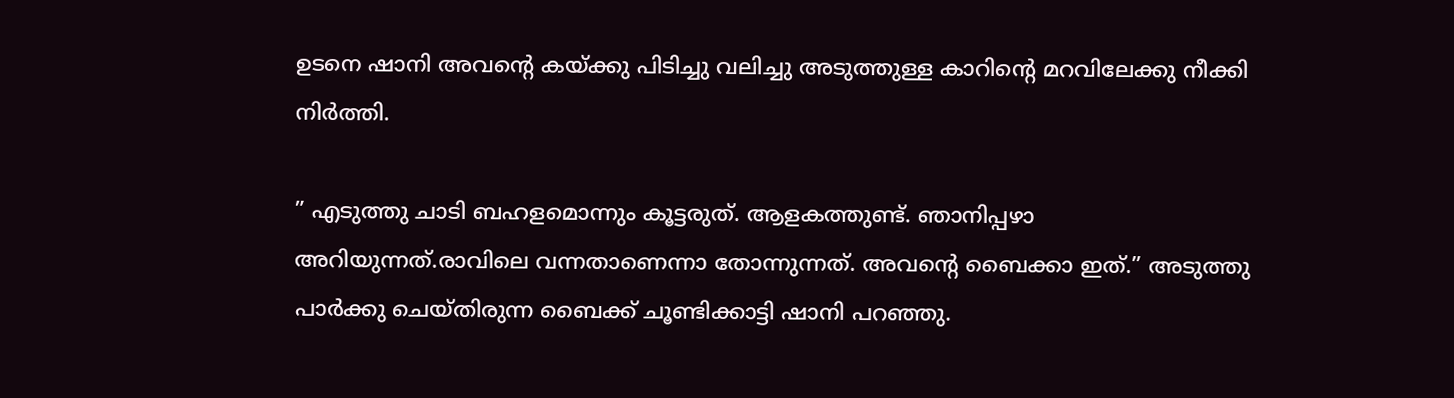ഉടനെ ഷാനി അവന്റെ കയ്ക്കു പിടിച്ചു വലിച്ചു അടുത്തുള്ള കാറിന്റെ മറവിലേക്കു നീക്കി നിർത്തി.

” എടുത്തു ചാടി ബഹളമൊന്നും കൂട്ടരുത്. ആളകത്തുണ്ട്. ഞാനിപ്പഴാ അറിയുന്നത്.രാവിലെ വന്നതാണെന്നാ തോന്നുന്നത്. അവന്റെ ബൈക്കാ ഇത്.” അടുത്തു പാർക്കു ചെയ്തിരുന്ന ബൈക്ക് ചൂണ്ടിക്കാട്ടി ഷാനി പറഞ്ഞു.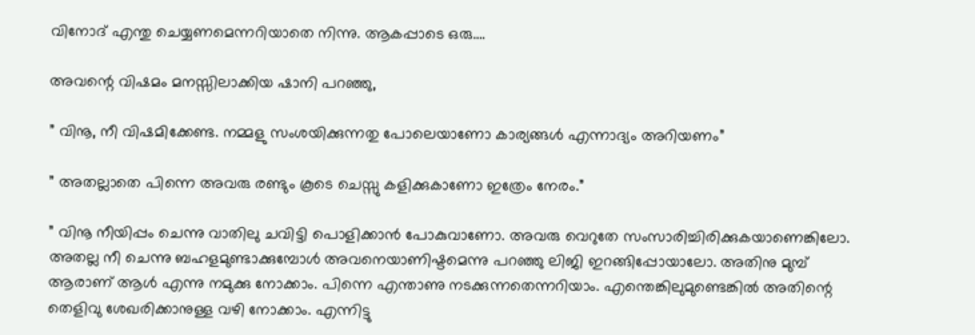വിനോദ് എന്തു ചെയ്യണമെന്നറിയാതെ നിന്നു. ആകപ്പാടെ ഒരു….

അവന്റെ വിഷമം മനസ്സിലാക്കിയ ഷാനി പറഞ്ഞു,

” വിനൂ, നീ വിഷമിക്കേണ്ട. നമ്മളു സംശയിക്കുന്നതു പോലെയാണോ കാര്യങ്ങൾ എന്നാദ്യം അറിയണം”

” അതല്ലാതെ പിന്നെ അവരു രണ്ടും കൂടെ ചെസ്സു കളിക്കുകാണോ ഇത്രേം നേരം.”

” വിനൂ നീയിപ്പം ചെന്നു വാതിലു ചവിട്ടി പൊളിക്കാൻ പോകുവാണോ. അവരു വെറുതേ സംസാരിച്ചിരിക്കുകയാണെങ്കിലോ. അതല്ല നീ ചെന്നു ബഹളമുണ്ടാക്കുമ്പോൾ അവനെയാണിഷ്ടമെന്നു പറഞ്ഞു ലിജി ഇറങ്ങിപ്പോയാലോ. അതിനു മുമ്പ് ആരാണ് ആൾ എന്നു നമുക്കു നോക്കാം. പിന്നെ എന്താണു നടക്കുന്നതെന്നറിയാം. എന്തെങ്കിലുമുണ്ടെങ്കിൽ അതിന്റെ തെളിവു ശേഖരിക്കാനുള്ള വഴി നോക്കാം. എന്നിട്ടു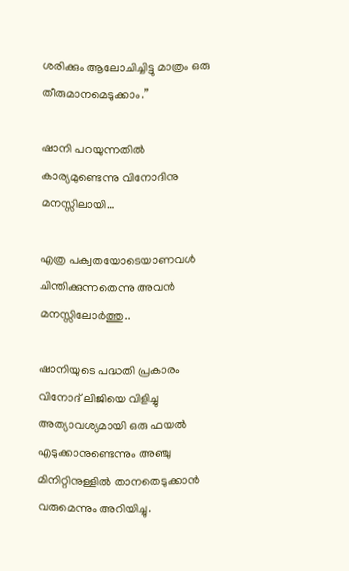ശരിക്കും ആലോചിച്ചിട്ടു മാത്രം ഒരു തീരുമാനമെടുക്കാം.”

ഷാനി പറയുന്നതിൽ കാര്യമുണ്ടെന്നു വിനോദിനു മനസ്സിലായി…

എത്ര പക്വതയോടെയാണവൾ ചിന്തിക്കുന്നതെന്നു അവൻ മനസ്സിലോർത്തു..

ഷാനിയുടെ പദ്ധതി പ്രകാരം വിനോദ് ലിജിയെ വിളിച്ചു അത്യാവശ്യമായി ഒരു ഫയൽ എടുക്കാനുണ്ടെന്നും അഞ്ചു മിനിറ്റിനുള്ളിൽ താനതെടുക്കാൻ വരുമെന്നും അറിയിച്ചു.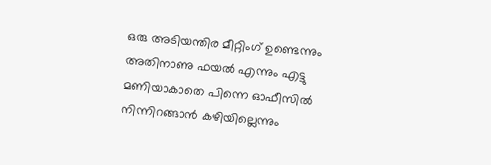ഒരു അടിയന്തിര മീറ്റിംഗ് ഉണ്ടെന്നും അതിനാണു ഫയൽ എന്നും എട്ടു മണിയാകാതെ പിന്നെ ഓഫീസിൽ നിന്നിറങ്ങാൻ കഴിയില്ലെന്നും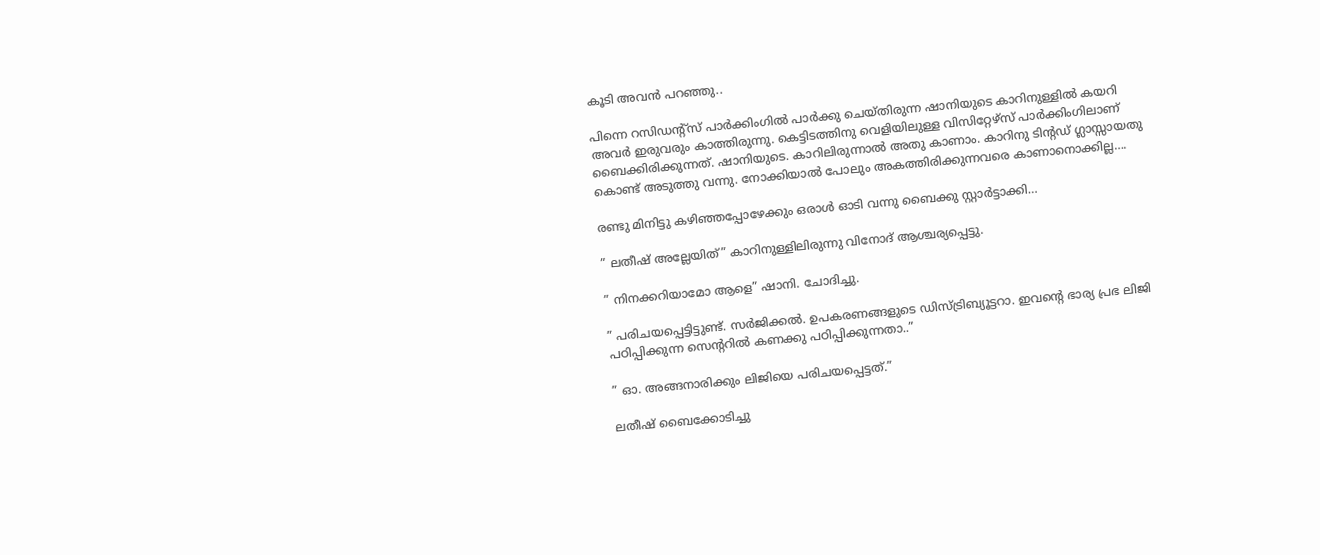കൂടി അവൻ പറഞ്ഞു..

പിന്നെ റസിഡന്റ്സ് പാർക്കിംഗിൽ പാർക്കു ചെയ്തിരുന്ന ഷാനിയുടെ കാറിനുള്ളിൽ കയറി അവർ ഇരുവരും കാത്തിരുന്നു. കെട്ടിടത്തിനു വെളിയിലുള്ള വിസിറ്റേഴ്സ് പാർക്കിംഗിലാണ് ബൈക്കിരിക്കുന്നത്. ഷാനിയുടെ. കാറിലിരുന്നാൽ അതു കാണാം. കാറിനു ടിന്റഡ് ഗ്ലാസ്സായതു കൊണ്ട് അടുത്തു വന്നു. നോക്കിയാൽ പോലും അകത്തിരിക്കുന്നവരെ കാണാനൊക്കില്ല….

രണ്ടു മിനിട്ടു കഴിഞ്ഞപ്പോഴേക്കും ഒരാൾ ഓടി വന്നു ബൈക്കു സ്റ്റാർട്ടാക്കി…

” ലതീഷ് അല്ലേയിത്” കാറിനുള്ളിലിരുന്നു വിനോദ് ആശ്ചര്യപ്പെട്ടു.

” നിനക്കറിയാമോ ആളെ” ഷാനി. ചോദിച്ചു.

” പരിചയപ്പെട്ടിട്ടുണ്ട്. സർജിക്കൽ. ഉപകരണങ്ങളുടെ ഡിസ്ട്രിബ്യൂട്ടറാ. ഇവന്റെ ഭാര്യ പ്രഭ ലിജി പഠിപ്പിക്കുന്ന സെന്ററിൽ കണക്കു പഠിപ്പിക്കുന്നതാ..”

” ഓ. അങ്ങനാരിക്കും ലിജിയെ പരിചയപ്പെട്ടത്.”

ലതീഷ് ബൈക്കോടിച്ചു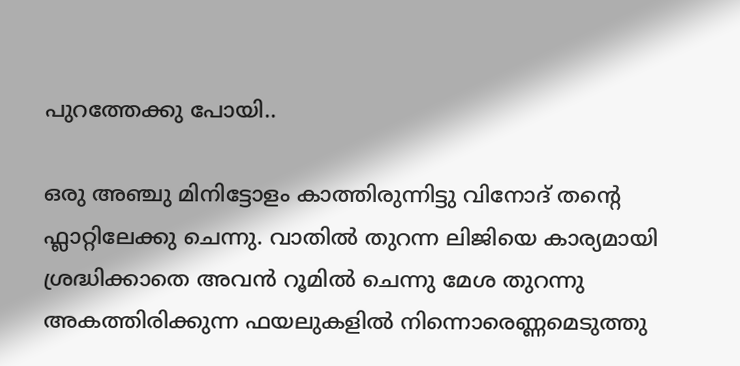പുറത്തേക്കു പോയി..

ഒരു അഞ്ചു മിനിട്ടോളം കാത്തിരുന്നിട്ടു വിനോദ് തന്റെ ഫ്ലാറ്റിലേക്കു ചെന്നു. വാതിൽ തുറന്ന ലിജിയെ കാര്യമായി ശ്രദ്ധിക്കാതെ അവൻ റൂമിൽ ചെന്നു മേശ തുറന്നു അകത്തിരിക്കുന്ന ഫയലുകളിൽ നിന്നൊരെണ്ണമെടുത്തു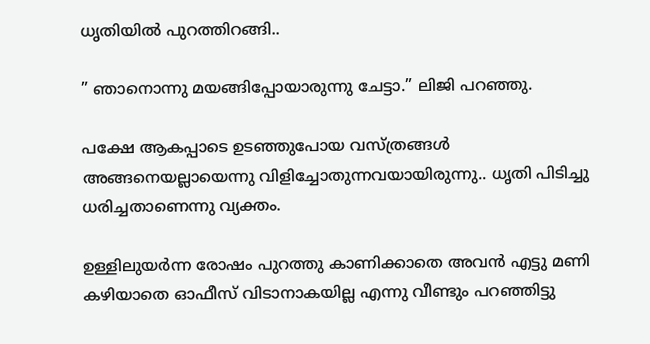ധൃതിയിൽ പുറത്തിറങ്ങി..

” ഞാനൊന്നു മയങ്ങിപ്പോയാരുന്നു ചേട്ടാ.” ലിജി പറഞ്ഞു.

പക്ഷേ ആകപ്പാടെ ഉടഞ്ഞുപോയ വസ്ത്രങ്ങൾ അങ്ങനെയല്ലായെന്നു വിളിച്ചോതുന്നവയായിരുന്നു.. ധൃതി പിടിച്ചു ധരിച്ചതാണെന്നു വ്യക്തം.

ഉള്ളിലുയർന്ന രോഷം പുറത്തു കാണിക്കാതെ അവൻ എട്ടു മണി കഴിയാതെ ഓഫീസ് വിടാനാകയില്ല എന്നു വീണ്ടും പറഞ്ഞിട്ടു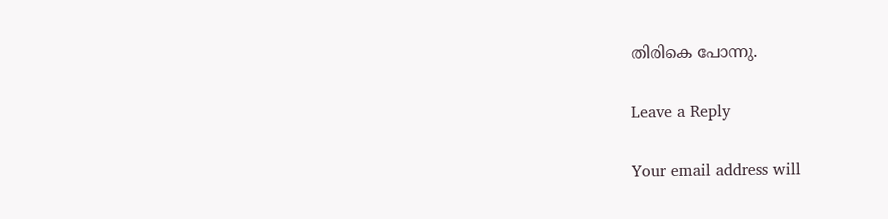തിരികെ പോന്നു.

Leave a Reply

Your email address will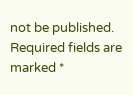not be published. Required fields are marked *